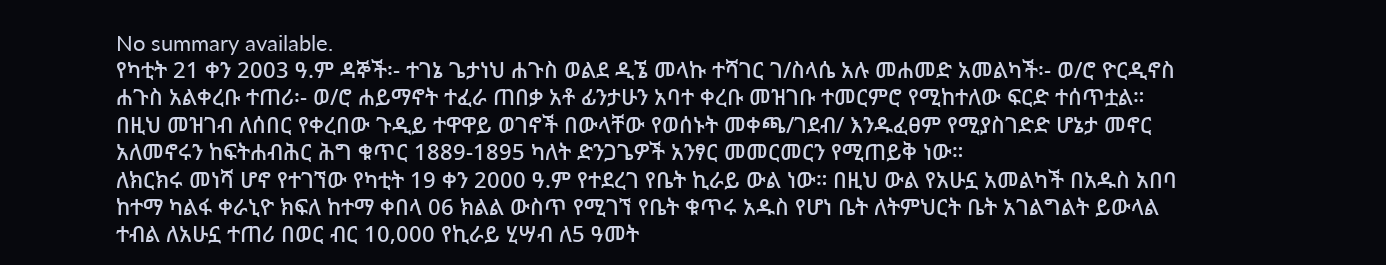No summary available.
የካቲት 21 ቀን 2003 ዓ.ም ዳኞች፡- ተገኔ ጌታነህ ሐጉስ ወልደ ዲኜ መላኩ ተሻገር ገ/ስላሴ አሉ መሐመድ አመልካች፡- ወ/ሮ ዮርዲኖስ ሐጉስ አልቀረቡ ተጠሪ፡- ወ/ሮ ሐይማኖት ተፈራ ጠበቃ አቶ ፊንታሁን አባተ ቀረቡ መዝገቡ ተመርምሮ የሚከተለው ፍርድ ተሰጥቷል።
በዚህ መዝገብ ለሰበር የቀረበው ጉዲይ ተዋዋይ ወገኖች በውላቸው የወሰኑት መቀጫ/ገደብ/ እንዱፈፀም የሚያስገድድ ሆኔታ መኖር አለመኖሩን ከፍትሐብሕር ሕግ ቁጥር 1889-1895 ካለት ድንጋጌዎች አንፃር መመርመርን የሚጠይቅ ነው።
ለክርክሩ መነሻ ሆኖ የተገኘው የካቲት 19 ቀን 2000 ዓ.ም የተደረገ የቤት ኪራይ ውል ነው። በዚህ ውል የአሁኗ አመልካች በአዱስ አበባ ከተማ ካልፋ ቀራኒዮ ክፍለ ከተማ ቀበላ 06 ክልል ውስጥ የሚገኘ የቤት ቁጥሩ አዱስ የሆነ ቤት ለትምህርት ቤት አገልግልት ይውላል ተብል ለአሁኗ ተጠሪ በወር ብር 10‚000 የኪራይ ሂሣብ ለ5 ዓመት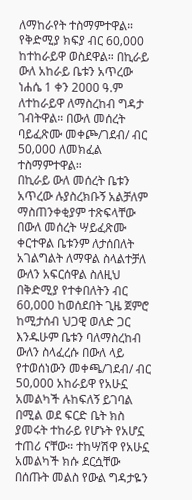ለማከራየት ተስማምተዋል።
የቅድሚያ ክፍያ ብር 60‚000 ከተከራይዋ ወስደዋል። በኪራይ ውለ አከራይ ቤቱን አጥረው ነሐሴ 1 ቀን 2000 ዓ.ም ለተከራይዋ ለማስረከብ ግዳታ ገብትዋል። በውለ መሰረት ባይፈጽሙ መቀጮ/ገደብ/ ብር 50‚000 ለመክፈል ተስማምተዋል።
በኪራይ ውለ መሰረት ቤቱን አጥረው ሉያስረክቡኝ አልቻለም ማስጠንቀቂያም ተጽፍላቸው በውለ መሰረት ሣይፈጽሙ ቀርተዋል ቤቱንም ለታሰበለት አገልግልት ለማዋል ስላልተቻለ ውለን አፍርሰዋል ስለዚህ በቅድሚያ የተቀበለትን ብር 60‚000 ከወሰደበት ጊዜ ጀምሮ ከሚታሰብ ህጋዊ ወለድ ጋር እንዱሁም ቤቱን ባለማስረከብ ውለን ስላፈረሱ በውለ ላይ የተወሰነውን መቀጫ/ገደብ/ ብር 50‚000 አከራይዋ የአሁኗ አመልካች ሉከፍለኝ ይገባል በሚል ወደ ፍርድ ቤት ክስ ያመሩት ተከራይ የሆኑት የአሆኗ ተጠሪ ናቸው። ተከሣሽዋ የአሁኗ አመልካች ክሱ ደርሷቸው በሰጡት መልስ የውል ግዳታዬን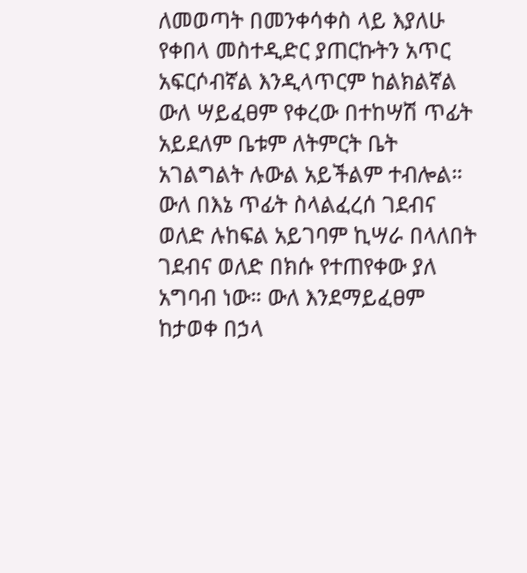ለመወጣት በመንቀሳቀስ ላይ እያለሁ የቀበላ መስተዲድር ያጠርኩትን አጥር አፍርሶብኛል እንዲላጥርም ከልክልኛል ውለ ሣይፈፀም የቀረው በተከሣሽ ጥፊት አይደለም ቤቱም ለትምርት ቤት አገልግልት ሉውል አይችልም ተብሎል። ውለ በእኔ ጥፊት ስላልፈረሰ ገደብና ወለድ ሉከፍል አይገባም ኪሣራ በላለበት ገደብና ወለድ በክሱ የተጠየቀው ያለ አግባብ ነው። ውለ እንደማይፈፀም ከታወቀ በኃላ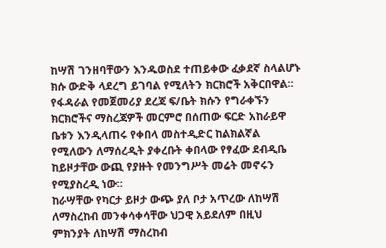ከሣሽ ገንዘባቸውን እንዱወስደ ተጠይቀው ፈቃደኛ ስላልሆኑ ክሱ ውድቅ ላደረግ ይገባል የሚለትን ክርክሮች አቅርበዋል።
የፋዳራል የመጀመሪያ ደረጃ ፍ/ቤት ክሱን የግራቀኙን ክርክሮችና ማስረጃዎች መርምሮ በሰጠው ፍርድ አከራይዋ ቤቱን እንዲላጠሩ የቀበላ መስተዲድር ከልክልኛል የሚለውን ለማሰረዲት ያቀረቡት ቀበላው የፃፈው ደብዲቤ ከይዞታቸው ውጪ የያዙት የመንግሥት መሬት መኖሩን የሚያስረዲ ነው።
ከራሣቸው የካርታ ይዞታ ውጭ ያለ ቦታ አጥረው ለከሣሽ ለማስረከብ መንቀሳቀሳቸው ህጋዊ አይደለም በዚህ ምክንያት ለከሣሽ ማስረከብ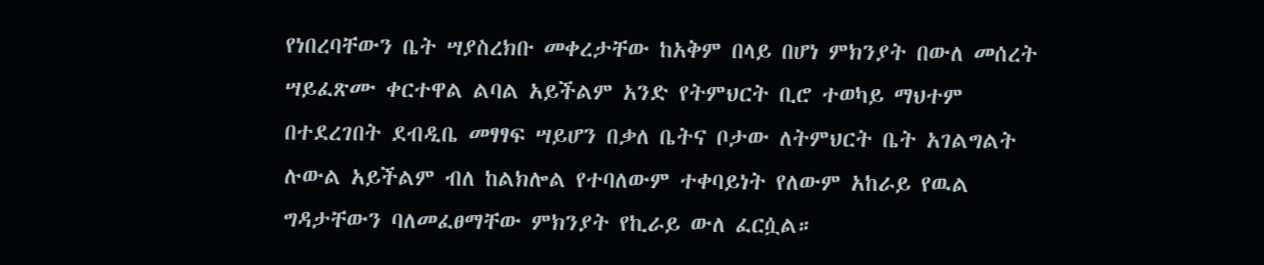የነበረባቸውን ቤት ሣያስረክቡ መቀረታቸው ከአቅም በላይ በሆነ ምክንያት በውለ መሰረት ሣይፈጽሙ ቀርተዋል ልባል አይችልም አንድ የትምህርት ቢሮ ተወካይ ማህተም በተደረገበት ደብዲቤ መፃፃፍ ሣይሆን በቃለ ቤትና ቦታው ለትምህርት ቤት አገልግልት ሉውል አይችልም ብለ ከልክሎል የተባለውም ተቀባይነት የለውም አከራይ የዉል ግዳታቸውን ባለመፈፀማቸው ምክንያት የኪራይ ውለ ፈርሷል።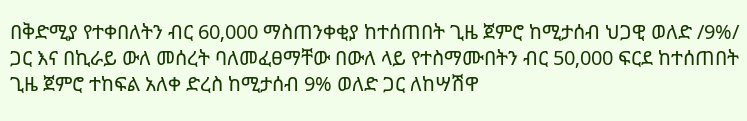በቅድሚያ የተቀበለትን ብር 60‚000 ማስጠንቀቂያ ከተሰጠበት ጊዜ ጀምሮ ከሚታሰብ ህጋዊ ወለድ /9%/ ጋር እና በኪራይ ውለ መሰረት ባለመፈፀማቸው በውለ ላይ የተስማሙበትን ብር 50‚000 ፍርደ ከተሰጠበት ጊዜ ጀምሮ ተከፍል አለቀ ድረስ ከሚታሰብ 9% ወለድ ጋር ለከሣሽዋ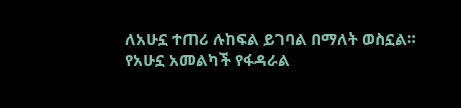ለአሁኗ ተጠሪ ሉከፍል ይገባል በማለት ወስኗል።
የአሁኗ አመልካች የፋዳራል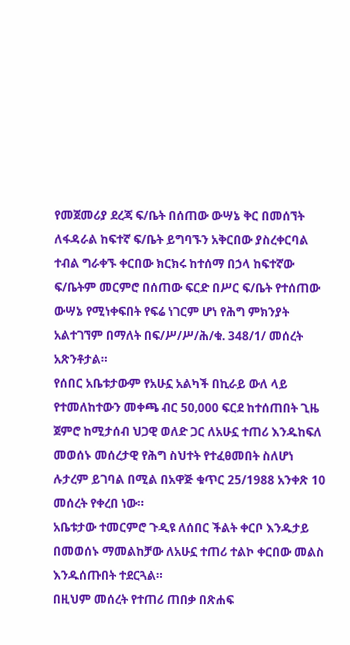የመጀመሪያ ደረጃ ፍ/ቤት በሰጠው ውሣኔ ቅር በመሰኘት ለፋዳራል ከፍተኛ ፍ/ቤት ይግባኙን አቅርበው ያስረቀርባል ተብል ግራቀኙ ቀርበው ክርክሩ ከተሰማ በኃላ ከፍተኛው ፍ/ቤትም መርምሮ በሰጠው ፍርድ በሥር ፍ/ቤት የተሰጠው ውሣኔ የሚነቀፍበት የፍሬ ነገርም ሆነ የሕግ ምክንያት አልተገኘም በማለት በፍ/ሥ/ሥ/ሕ/ቁ. 348/1/ መሰረት አጽንቶታል።
የሰበር አቤቱታውም የአሁኗ አልካች በኪራይ ውለ ላይ የተመለከተውን መቀጫ ብር 50‚000 ፍርደ ከተሰጠበት ጊዜ ጀምሮ ከሚታሰብ ህጋዊ ወለድ ጋር ለአሁኗ ተጠሪ እንዱከፍለ መወሰኑ መሰረታዊ የሕግ ስህተት የተፈፀመበት ስለሆነ ሉታረም ይገባል በሚል በአዋጅ ቁጥር 25/1988 አንቀጽ 10 መሰረት የቀረበ ነው።
አቤቱታው ተመርምሮ ጉዲዩ ለሰበር ችልት ቀርቦ እንዱታይ በመወሰኑ ማመልከቻው ለአሁኗ ተጠሪ ተልኮ ቀርበው መልስ እንዱሰጡበት ተደርጓል።
በዚህም መሰረት የተጠሪ ጠበቃ በጽሐፍ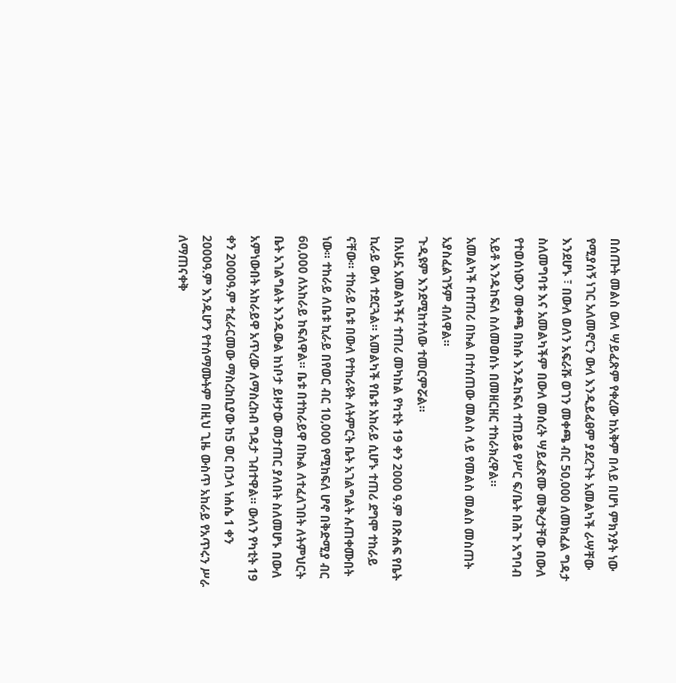በሰጡት መልስ ውለ ሣይፈጽም የቀረው ከአቅም በላይ በሆነ ምክንያት ነው የሚያሰኝ ነገር አለመኖርን ውለ እንዲይፈፀም ያደረጉት አመልካች ራሣቸው እንደሆኑ ፣ በውለ ወለን አፍራሹ ወገን መቀጫ ብር 50‚000 ለመክፈል ግዳታ ስለመግባቱ እና አመልካችም በውለ መሰረት ሣይፈጽሙ መቅረታቸው በውለ የተወሰነውን መቀጫ በክሱ እንዱከፍለ ተጠይቆ የሥር ፍ/ቤት በሕጉ አግባብ አይቶ እንዱከፍለ ስለመወሰኑ በመዘርዘር ተከራክረዋል።
አመልካች በተጠሪ በኩል በተሰጠው መልስ ላይ የመልስ መልስ መስጠት አያስፈልገኝም ብለዋል።
ጉዲዩም እንደሚከተለው ተመርምሯል።
በአሁኗ አመልካችና ተጠሪ መካከል የካቲት 19 ቀን 2000 ዓ.ም በጽሐፍ የቤት ኪራይ ውለ ተደርጓል። አመልካች የቤቱ አከራይ ሲሆኑ ተጠሪ ደግሞ ተከራይ ናቸው። ተከራይ ቤቱ በውለ የተከራዩት ለትምርት ቤት አገልግልት ሉጠቀሙበት ነው። ተከራይ ለቤቱ ኪራይ በየወር ብር 10‚000 የሚከፍለ ሆኖ በቅድሚያ ብር 60‚000 ለአከራይ ከፍለዋል። ቤቱ በተከራይዋ በኩል ለተፈለገበት ለትምህርት ቤት አገልግልት እንዱውል ከነቦታ ይዞታው መታጠር ያለበት ስለመሆኑ በውለ አምነውበት አከራይዋ አጥረው ለማስረከብ ግዳታ ገብተዋል። ውለን የካቲት 19 ቀን 2000ዓ.ም ተፈራርመው ማስረከቢያው ከ5 ወር በኃላ ነሐሴ 1 ቀን 2000ዓ.ም እንዱሆን የተሰማሙትም በዚህ ጊዜ ውስጥ አከራይ የአጥሩን ሥራ ለማጠናቀቅ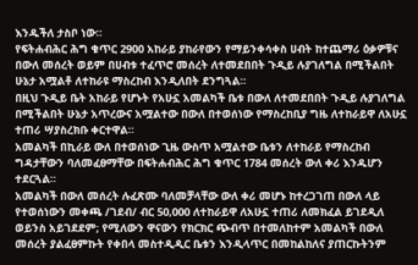እንዱችለ ታስቦ ነው።
የፍትሐብሕር ሕግ ቁጥር 2900 አከራይ ያከራየውን የማይንቀሳቀስ ሀብት ከተጨማሪ ዕቃዎቹና በውለ መሰረት ወይም በሀብቱ ተፈጥሮ መሰረት ለተመደበበት ጉዲይ ሉያገለግል በሚችልበት ሁኔታ አሟልቶ ለተከራዩ ማስረከብ እንዲለበት ደንግጓል።
በዚህ ጉዲይ ቤት አከራይ የሆኑት የአሁኗ አመልካች ቤቱ በውለ ለተመደበበት ጉዲይ ሉያገለግል በሚችልበት ሁኔታ አጥረውና አሟልተው በውለ በተወሰነው የማስረከቢያ ግዜ ለተከራይዋ ለአሁኗ ተጠሪ ሣያስረክቡ ቀርተዋል።
አመልካች በኪራይ ውለ በተወሰነው ጊዜ ውስጥ አሟልተው ቤቱን ለተከራይ የማስረከብ ግዳታቸውን ባለመፈፀማቸው በፍትሐብሕር ሕግ ቁጥር 1784 መሰረት ውለ ቀሪ እንዱሆን ተደርጓል።
አመልካች በውለ መሰረት ሉፈጽሙ ባለመቻላቸው ውለ ቀሪ መሆኑ ከተረጋገጠ በውለ ላይ የተወሰነውን መቀጫ /ገደብ/ ብር 50‚000 ለተከራይዋ ለአሁኗ ተጠሪ ለመክፈል ይገደዲለ ወይንስ አይገደደም; የሚለውን ዋናውን የክርክር ጭብጥ በተመለከተም አመልካች በውለ መሰረት ያልፈፀምኩት የቀበላ መስተዲዲር ቤቱን እንዲላጥር በመከልከለና ያጠርኩትንም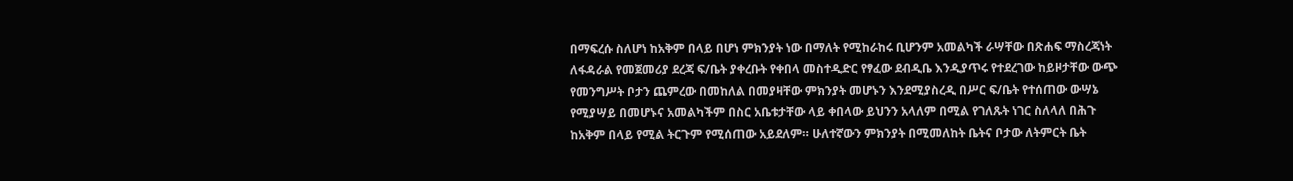በማፍረሱ ስለሆነ ከአቅም በላይ በሆነ ምክንያት ነው በማለት የሚከራከሩ ቢሆንም አመልካች ራሣቸው በጽሐፍ ማስረጃነት ለፋዳራል የመጀመሪያ ደረጃ ፍ/ቤት ያቀረቡት የቀበላ መስተዲድር የፃፈው ደብዲቤ እንዲያጥሩ የተደረገው ከይዞታቸው ውጭ የመንግሥት ቦታን ጨምረው በመከለል በመያዛቸው ምክንያት መሆኑን እንደሚያስረዲ በሥር ፍ/ቤት የተሰጠው ውሣኔ የሚያሣይ በመሆኑና አመልካችም በስር አቤቱታቸው ላይ ቀበላው ይህንን አላለም በሚል የገለጹት ነገር ስለላለ በሕጉ ከአቅም በላይ የሚል ትርጉም የሚሰጠው አይደለም። ሁለተኛውን ምክንያት በሚመለከት ቤትና ቦታው ለትምርት ቤት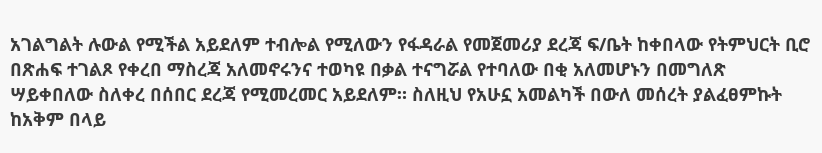አገልግልት ሉውል የሚችል አይደለም ተብሎል የሚለውን የፋዳራል የመጀመሪያ ደረጃ ፍ/ቤት ከቀበላው የትምህርት ቢሮ በጽሐፍ ተገልጾ የቀረበ ማስረጃ አለመኖሩንና ተወካዩ በቃል ተናግሯል የተባለው በቂ አለመሆኑን በመግለጽ ሣይቀበለው ስለቀረ በሰበር ደረጃ የሚመረመር አይደለም። ስለዚህ የአሁኗ አመልካች በውለ መሰረት ያልፈፀምኩት ከአቅም በላይ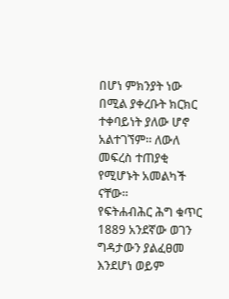በሆነ ምክንያት ነው በሚል ያቀረቡት ክርክር ተቀባይነት ያለው ሆኖ አልተገኘም። ለውለ መፍረስ ተጠያቂ የሚሆኑት አመልካች ናቸው።
የፍትሐብሕር ሕግ ቁጥር 1889 አንደኛው ወገን ግዳታውን ያልፈፀመ እንደሆነ ወይም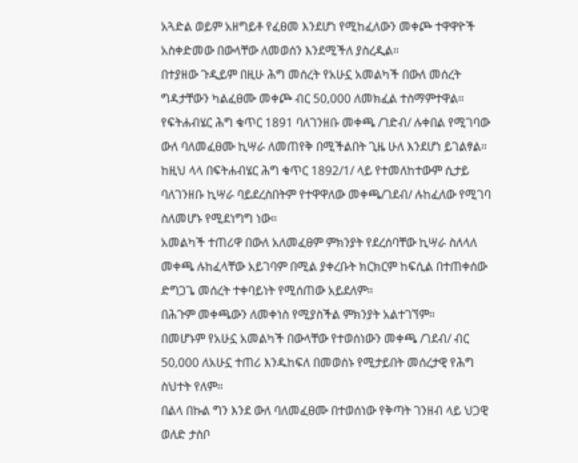አጓድል ወይም አዘግይቶ የፈፀመ እንደሆነ የሚከፈለውን መቀጮ ተዋዋዮች አስቀድመው በውላቸው ለመወሰን እንደሚችለ ያስረዲል።
በተያዘው ጉዲይም በዚሁ ሕግ መሰረት የአሁኗ አመልካች በውለ መሰረት ግዳታቸውን ካልፈፀሙ መቀጮ ብር 50‚000 ለመክፈል ተስማምተዋል።
የፍትሐብሄር ሕግ ቁጥር 1891 ባለገንዘቡ መቀጫ /ገድብ/ ሉቀበል የሚገባው ውለ ባለመፈፀሙ ኪሣራ ለመጠየቅ በሚችልበት ጊዜ ሁለ እንደሆነ ይገልፃል።
ከዚህ ላላ በፍትሐብሄር ሕግ ቁጥር 1892/1/ ላይ የተመለከተውም ሲታይ ባለገንዘቡ ኪሣራ ባይደረስበትም የተዋዋለው መቀጫ/ገደብ/ ሉከፈለው የሚገባ ስለመሆኑ የሚደነግግ ነው።
አመልካች ተጠሪዋ በውለ አለመፈፀም ምክንያት የደረሰባቸው ኪሣራ ስለላለ መቀጫ ሉከፈላቸው አይገባም በሚል ያቀረቡት ክርክርም ከፍሲል በተጠቀሰው ድግጋጌ መሰረት ተቀባይነት የሚሰጠው አይደለም።
በሕጉም መቀጫውን ለመቀነስ የሚያስችል ምክንያት አልተገኘም።
በመሆኑም የአሁኗ አመልካች በውላቸው የተወሰነውን መቀጫ /ገደብ/ ብር 50‚000 ለአሁኗ ተጠሪ እንዱከፍለ በመወሰኑ የሚታይበት መሰረታዊ የሕግ ስህተት የለም።
በልላ በኩል ግን እንደ ውለ ባለመፈፀሙ በተወሰነው የቅጣት ገንዘብ ላይ ህጋዊ ወለድ ታስቦ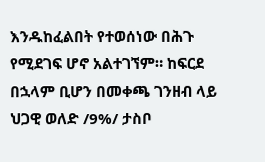እንዱከፈልበት የተወሰነው በሕጉ የሚደገፍ ሆኖ አልተገኘም። ከፍርደ በኋላም ቢሆን በመቀጫ ገንዘብ ላይ ህጋዊ ወለድ /9%/ ታስቦ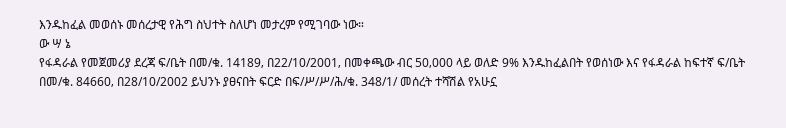እንዱከፈል መወሰኑ መሰረታዊ የሕግ ስህተት ስለሆነ መታረም የሚገባው ነው።
ው ሣ ኔ
የፋዳራል የመጀመሪያ ደረጃ ፍ/ቤት በመ/ቁ. 14189‚ በ22/10/2001‚ በመቀጫው ብር 50‚000 ላይ ወለድ 9% እንዱከፈልበት የወሰነው እና የፋዳራል ከፍተኛ ፍ/ቤት በመ/ቁ. 84660‚ በ28/10/2002 ይህንኑ ያፀናበት ፍርድ በፍ/ሥ/ሥ/ሕ/ቁ. 348/1/ መሰረት ተሻሽል የአሁኗ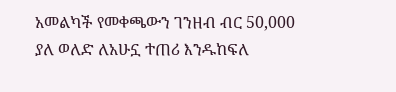አመልካች የመቀጫውን ገንዘብ ብር 50‚000 ያለ ወለድ ለአሁኗ ተጠሪ እንዱከፍለ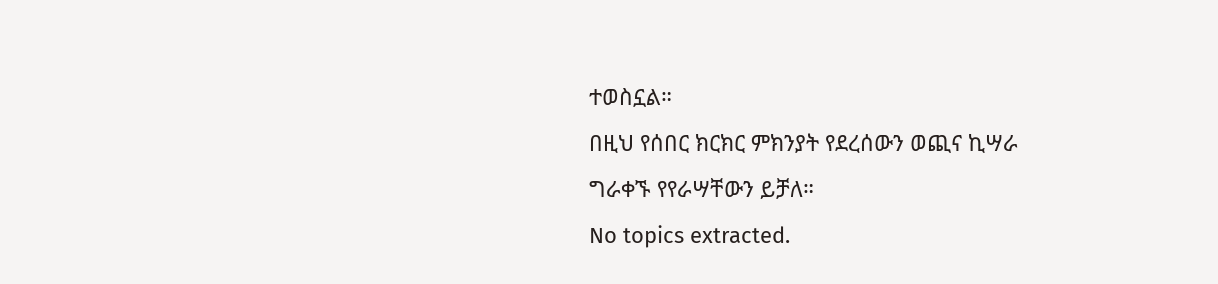ተወስኗል።
በዚህ የሰበር ክርክር ምክንያት የደረሰውን ወጪና ኪሣራ ግራቀኙ የየራሣቸውን ይቻለ።
No topics extracted.